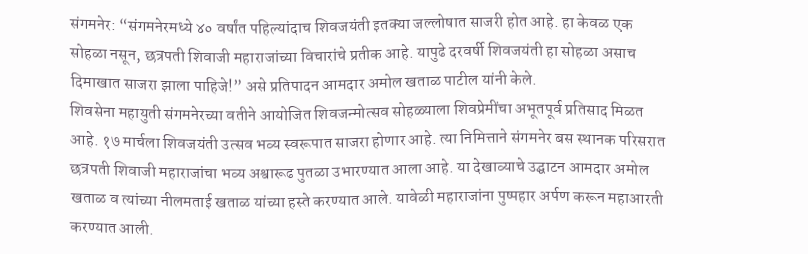संगमनेर: “संगमनेरमध्ये ४० वर्षांत पहिल्यांदाच शिवजयंती इतक्या जल्लोषात साजरी होत आहे. हा केवळ एक सोहळा नसून, छत्रपती शिवाजी महाराजांच्या विचारांचे प्रतीक आहे. यापुढे दरवर्षी शिवजयंती हा सोहळा असाच दिमाखात साजरा झाला पाहिजे!” असे प्रतिपादन आमदार अमोल खताळ पाटील यांनी केले.
शिवसेना महायुती संगमनेरच्या वतीने आयोजित शिवजन्मोत्सव सोहळ्याला शिवप्रेमींचा अभूतपूर्व प्रतिसाद मिळत आहे. १७ मार्चला शिवजयंती उत्सव भव्य स्वरूपात साजरा होणार आहे. त्या निमित्ताने संगमनेर बस स्थानक परिसरात छत्रपती शिवाजी महाराजांचा भव्य अश्वारूढ पुतळा उभारण्यात आला आहे. या देखाव्याचे उद्घाटन आमदार अमोल खताळ व त्यांच्या नीलमताई खताळ यांच्या हस्ते करण्यात आले. यावेळी महाराजांना पुष्पहार अर्पण करून महाआरती करण्यात आली.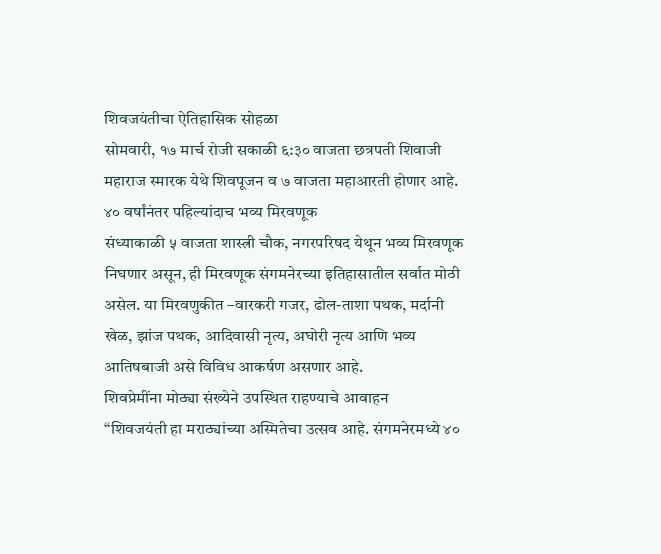शिवजयंतीचा ऐतिहासिक सोहळा
सोमवारी, १७ मार्च रोजी सकाळी ६:३० वाजता छत्रपती शिवाजी महाराज स्मारक येथे शिवपूजन व ७ वाजता महाआरती होणार आहे.
४० वर्षांनंतर पहिल्यांदाच भव्य मिरवणूक
संध्याकाळी ५ वाजता शास्त्री चौक, नगरपरिषद येथून भव्य मिरवणूक निघणार असून, ही मिरवणूक संगमनेरच्या इतिहासातील सर्वात मोठी असेल. या मिरवणुकीत –वारकरी गजर, ढोल-ताशा पथक, मर्दानी खेळ, झांज पथक, आदिवासी नृत्य, अघोरी नृत्य आणि भव्य आतिषबाजी असे विविध आकर्षण असणार आहे.
शिवप्रेमींना मोठ्या संख्येने उपस्थित राहण्याचे आवाहन
“शिवजयंती हा मराठ्यांच्या अस्मितेचा उत्सव आहे. संगमनेरमध्ये ४०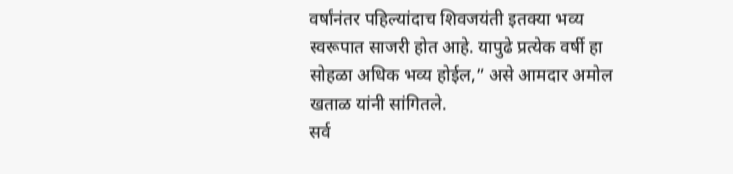वर्षांनंतर पहिल्यांदाच शिवजयंती इतक्या भव्य स्वरूपात साजरी होत आहे. यापुढे प्रत्येक वर्षी हा सोहळा अधिक भव्य होईल,” असे आमदार अमोल खताळ यांनी सांगितले.
सर्व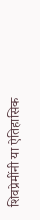शिवप्रेमींनी या ऐतिहासिक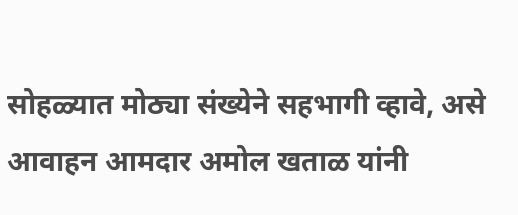सोहळ्यात मोठ्या संख्येने सहभागी व्हावे, असे आवाहन आमदार अमोल खताळ यांनी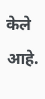केले आहे.